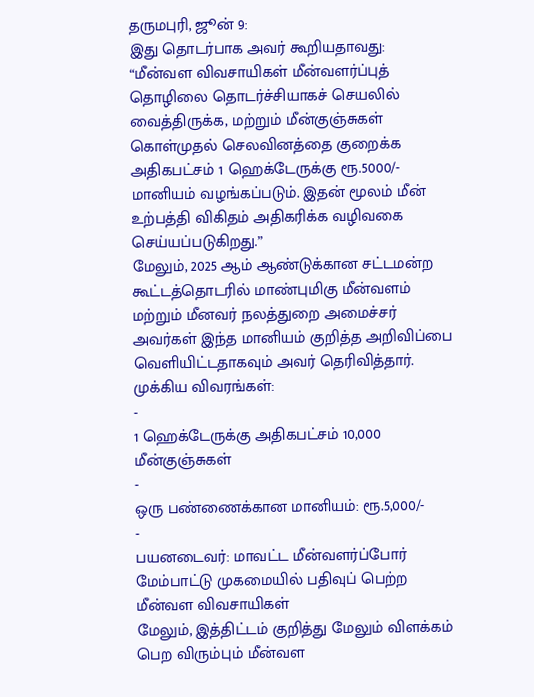தருமபுரி, ஜூன் 9:
இது தொடர்பாக அவர் கூறியதாவது:
“மீன்வள விவசாயிகள் மீன்வளர்ப்புத் தொழிலை தொடர்ச்சியாகச் செயலில் வைத்திருக்க, மற்றும் மீன்குஞ்சுகள் கொள்முதல் செலவினத்தை குறைக்க அதிகபட்சம் 1 ஹெக்டேருக்கு ரூ.5000/- மானியம் வழங்கப்படும். இதன் மூலம் மீன் உற்பத்தி விகிதம் அதிகரிக்க வழிவகை செய்யப்படுகிறது.”
மேலும், 2025 ஆம் ஆண்டுக்கான சட்டமன்ற கூட்டத்தொடரில் மாண்புமிகு மீன்வளம் மற்றும் மீனவர் நலத்துறை அமைச்சர் அவர்கள் இந்த மானியம் குறித்த அறிவிப்பை வெளியிட்டதாகவும் அவர் தெரிவித்தார்.
முக்கிய விவரங்கள்:
-
1 ஹெக்டேருக்கு அதிகபட்சம் 10,000 மீன்குஞ்சுகள்
-
ஒரு பண்ணைக்கான மானியம்: ரூ.5,000/-
-
பயனடைவர்: மாவட்ட மீன்வளர்ப்போர் மேம்பாட்டு முகமையில் பதிவுப் பெற்ற மீன்வள விவசாயிகள்
மேலும், இத்திட்டம் குறித்து மேலும் விளக்கம் பெற விரும்பும் மீன்வள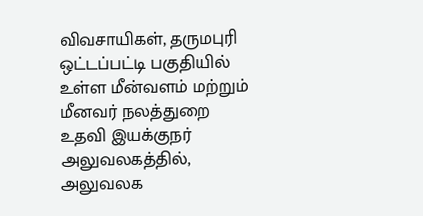விவசாயிகள், தருமபுரி ஒட்டப்பட்டி பகுதியில் உள்ள மீன்வளம் மற்றும் மீனவர் நலத்துறை உதவி இயக்குநர் அலுவலகத்தில், அலுவலக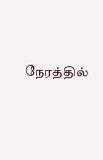நேரத்தில்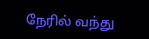நேரில் வந்து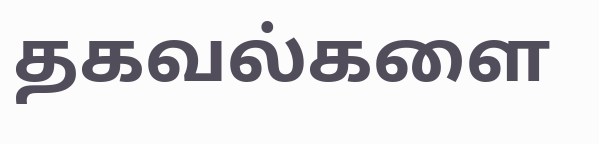தகவல்களை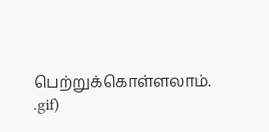பெற்றுக்கொள்ளலாம்.
.gif)